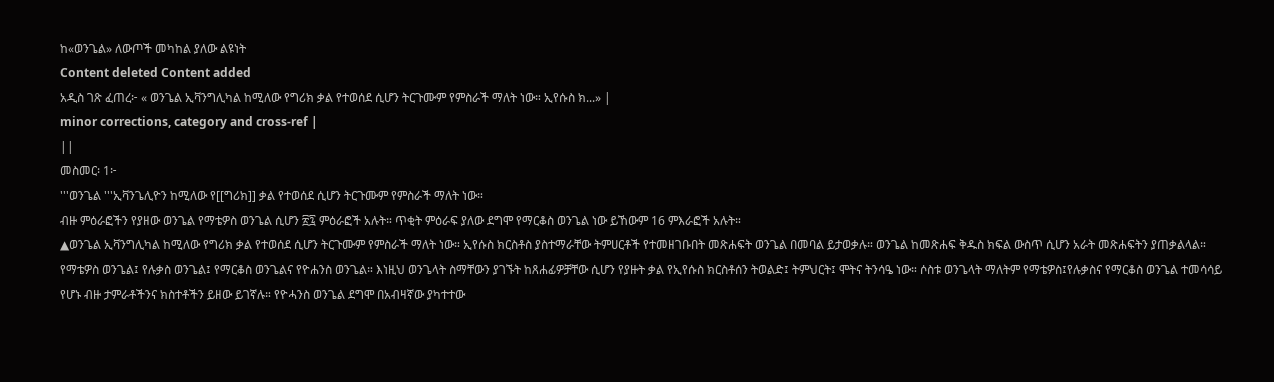ከ«ወንጌል» ለውጦች መካከል ያለው ልዩነት
Content deleted Content added
አዲስ ገጽ ፈጠረ፦ « ወንጌል ኢቫንግሊካል ከሚለው የግሪክ ቃል የተወሰደ ሲሆን ትርጉሙም የምስራች ማለት ነው። ኢየሱስ ክ...» |
minor corrections, category and cross-ref |
||
መስመር፡ 1፦
'''ወንጌል '''ኢቫንጌሊዮን ከሚለው የ[[ግሪክ]] ቃል የተወሰደ ሲሆን ትርጉሙም የምስራች ማለት ነው።
ብዙ ምዕራፎችን የያዘው ወንጌል የማቴዎስ ወንጌል ሲሆን ፳፯ ምዕራፎች አሉት። ጥቂት ምዕራፍ ያለው ደግሞ የማርቆስ ወንጌል ነው ይኸውም 16 ምእራፎች አሉት።
▲ወንጌል ኢቫንግሊካል ከሚለው የግሪክ ቃል የተወሰደ ሲሆን ትርጉሙም የምስራች ማለት ነው። ኢየሱስ ክርስቶስ ያስተማራቸው ትምሀርቶች የተመዘገቡበት መጽሐፍት ወንጌል በመባል ይታወቃሉ። ወንጌል ከመጽሐፍ ቅዱስ ክፍል ውስጥ ሲሆን አራት መጽሐፍትን ያጠቃልላል። የማቴዎስ ወንጌል፤ የሉቃስ ወንጌል፤ የማርቆስ ወንጌልና የዮሐንስ ወንጌል። እነዚህ ወንጌላት ስማቸውን ያገኙት ከጸሐፊዎቻቸው ሲሆን የያዙት ቃል የኢየሱስ ክርስቶሰን ትወልድ፤ ትምህርት፤ ሞትና ትንሳዔ ነው። ሶስቱ ወንጌላት ማለትም የማቴዎስ፤የሉቃስና የማርቆስ ወንጌል ተመሳሳይ የሆኑ ብዙ ታምራቶችንና ክስተቶችን ይዘው ይገኛሉ። የዮሓንስ ወንጌል ደግሞ በአብዛኛው ያካተተው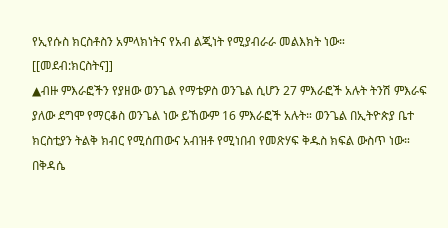የኢየሱስ ክርስቶስን አምላክነትና የአብ ልጂነት የሚያብራራ መልእክት ነው።
[[መደብ:ክርስትና]]
▲ብዙ ምእራፎችን የያዘው ወንጌል የማቴዎስ ወንጌል ሲሆን 27 ምእራፎች አሉት ትንሽ ምእራፍ ያለው ደግሞ የማርቆስ ወንጌል ነው ይኸውም 16 ምእራፎች አሉት። ወንጌል በኢትዮጵያ ቤተ ክርስቲያን ትልቅ ክብር የሚሰጠውና አብዝቶ የሚነበብ የመጽሃፍ ቅዱስ ክፍል ውስጥ ነው። በቅዳሴ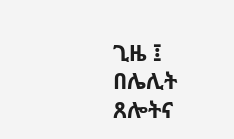ጊዜ ፤ በሌሊት ጸሎትና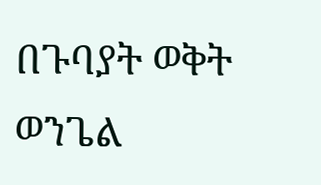በጉባያት ወቅት ወንጌል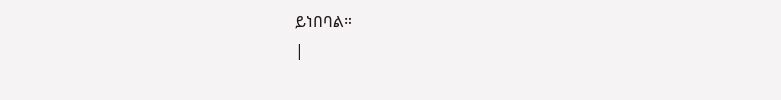ይነበባል።
|